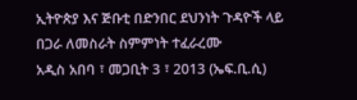ኢትዮጵያ እና ጅቡቲ በድንበር ደህንነት ጉዳዮች ላይ በጋራ ለመስራት ስምምነት ተፈራረሙ
አዲስ አበባ ፣ መጋቢት 3 ፣ 2013 (ኤፍ.ቢ.ሲ)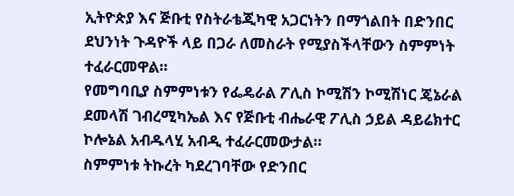ኢትዮጵያ እና ጅቡቲ የስትራቴጂካዊ አጋርነትን በማጎልበት በድንበር ደህንነት ጉዳዮች ላይ በጋራ ለመስራት የሚያስችላቸውን ስምምነት ተፈራርመዋል።
የመግባቢያ ስምምነቱን የፌዴራል ፖሊስ ኮሚሽን ኮሚሽነር ጄኔራል ደመላሽ ገብረሚካኤል እና የጅቡቲ ብሔራዊ ፖሊስ ኃይል ዳይሬክተር ኮሎኔል አብዱላሂ አብዲ ተፈራርመውታል።
ስምምነቱ ትኩረት ካደረገባቸው የድንበር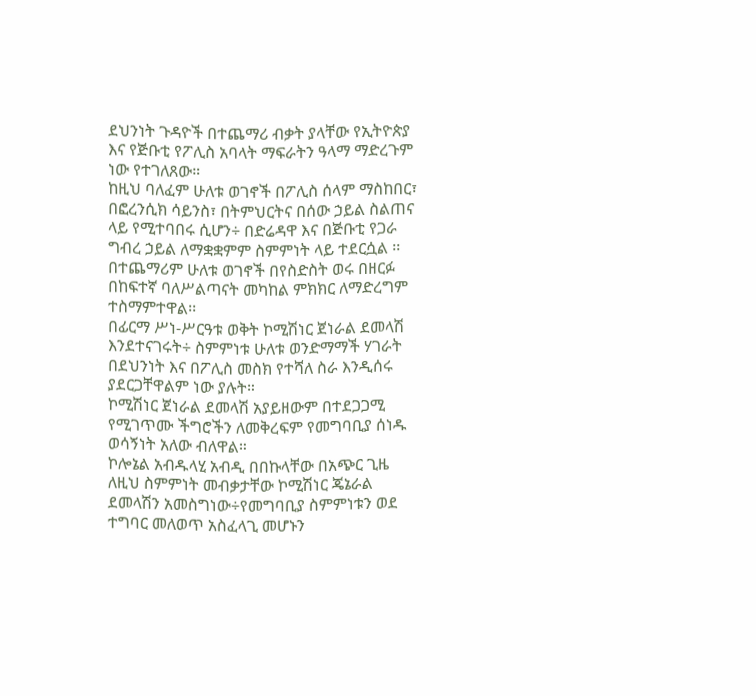ደህንነት ጉዳዮች በተጨማሪ ብቃት ያላቸው የኢትዮጵያ እና የጅቡቲ የፖሊስ አባላት ማፍራትን ዓላማ ማድረጉም ነው የተገለጸው።
ከዚህ ባለፈም ሁለቱ ወገኖች በፖሊስ ሰላም ማስከበር፣ በፎረንሲክ ሳይንስ፣ በትምህርትና በሰው ኃይል ስልጠና ላይ የሚተባበሩ ሲሆን÷ በድሬዳዋ እና በጅቡቲ የጋራ ግብረ ኃይል ለማቋቋምም ስምምነት ላይ ተደርሷል ፡፡
በተጨማሪም ሁለቱ ወገኖች በየስድስት ወሩ በዘርፉ በከፍተኛ ባለሥልጣናት መካከል ምክክር ለማድረግም ተስማምተዋል፡፡
በፊርማ ሥነ-ሥርዓቱ ወቅት ኮሚሽነር ጀነራል ደመላሽ እንደተናገሩት÷ ስምምነቱ ሁለቱ ወንድማማች ሃገራት በደህንነት እና በፖሊስ መስክ የተሻለ ስራ እንዲሰሩ ያደርጋቸዋልም ነው ያሉት።
ኮሚሽነር ጀነራል ደመላሽ አያይዘውም በተደጋጋሚ የሚገጥሙ ችግሮችን ለመቅረፍም የመግባቢያ ሰነዱ ወሳኝነት አለው ብለዋል።
ኮሎኔል አብዱላሂ አብዲ በበኩላቸው በአጭር ጊዜ ለዚህ ስምምነት መብቃታቸው ኮሚሽነር ጄኔራል ደመላሽን አመስግነው÷የመግባቢያ ስምምነቱን ወደ ተግባር መለወጥ አስፈላጊ መሆኑን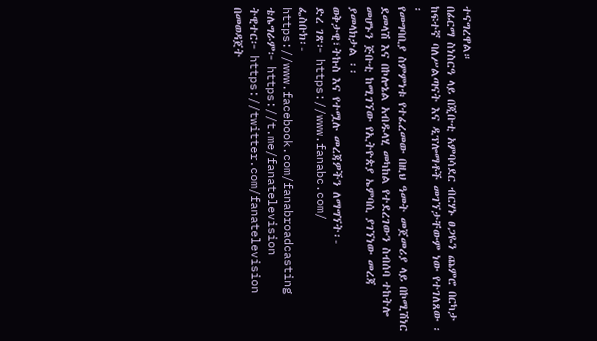ተናግረዋል።
በፊርማ ስነስርዓ ላይ በጂቡቲ አምባሳደር ብርሃኑ ፀጋዬን ጨምሮ በርካታ ከፍተኛ ባለሥልጣናት እና ዲፕሎማቶች መገኘታቸውም ነው የተገለጸው ፡፡
የመግባቢያ ስምምነቱ የተፈረመው በዚህ ዓመት መጀመሪያ ላይ በኮሚሽነር ደመላሽ እና በኮሎኔል አብዱላሂ መካከል የተደረገውን ስብሰባ ተከትሎ መሆኑን ጅቡቲ ከሚገኘው የኢትዮጵያ ኤምባሲ ያገኘነው መረጃ ያመላክታል ፡፡
ወቅታዊ፣ትኩስ እና የተሟሉ መረጃዎችን ለማግኘት፡-
ድረ ገጽ፦ https://www.fanabc.com/
ፌስቡክ፡-
https://www.facebook.com/fanabroadcasting
ቴሌግራም፦ https://t.me/fanatelevision
ትዊተር፦ https://twitter.com/fanatelevision በመወዳጀት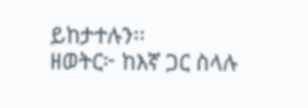ይከታተሉን፡፡
ዘወትር፦ ከእኛ ጋር ስላሉ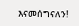እናመሰግናለን!